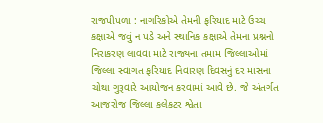રાજપીપળા : નાગરિકોએ તેમની ફરિયાદ માટે ઉચ્ચ કક્ષાએ જવું ન પડે અને સ્થાનિક કક્ષાએ તેમના પ્રશ્નનો નિરાકરણ લાવવા માટે રાજ્યના તમામ જિલ્લાઓમાં જિલ્લા સ્વાગત ફરિયાદ નિવારણ દિવસનું દર માસના ચોથા ગુરૂવારે આયોજન કરવામાં આવે છે. જે અંતર્ગત આજરોજ જિલ્લા કલેકટર શ્વેતા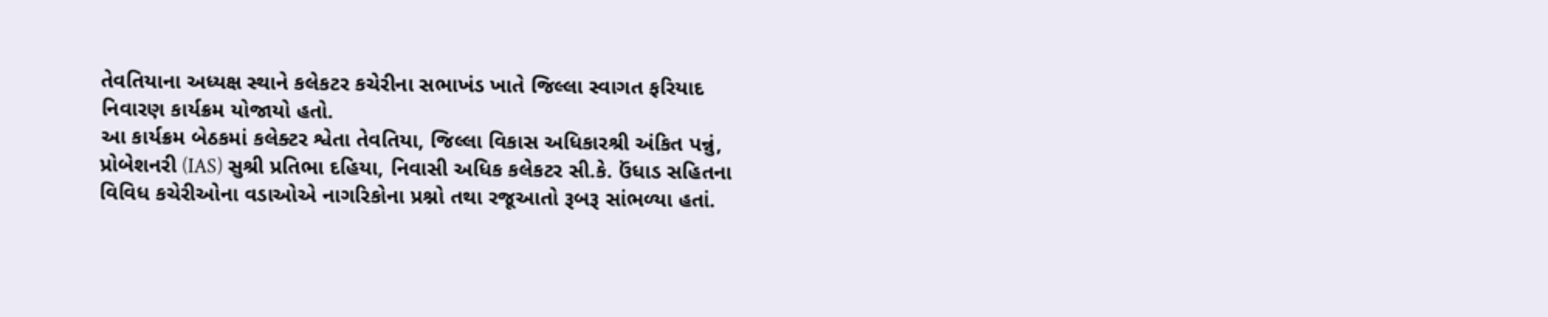તેવતિયાના અધ્યક્ષ સ્થાને કલેકટર કચેરીના સભાખંડ ખાતે જિલ્લા સ્વાગત ફરિયાદ નિવારણ કાર્યક્રમ યોજાયો હતો.
આ કાર્યક્રમ બેઠકમાં કલેક્ટર શ્વેતા તેવતિયા, જિલ્લા વિકાસ અધિકારશ્રી અંકિત પન્નું, પ્રોબેશનરી (IAS) સુશ્રી પ્રતિભા દહિયા, નિવાસી અધિક કલેકટર સી.કે. ઉંધાડ સહિતના વિવિધ કચેરીઓના વડાઓએ નાગરિકોના પ્રશ્નો તથા રજૂઆતો રૂબરૂ સાંભળ્યા હતાં.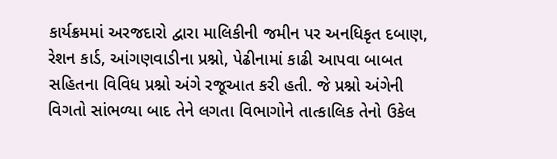કાર્યક્રમમાં અરજદારો દ્વારા માલિકીની જમીન પર અનધિકૃત દબાણ, રેશન કાર્ડ, આંગણવાડીના પ્રશ્નો, પેઢીનામાં કાઢી આપવા બાબત સહિતના વિવિધ પ્રશ્નો અંગે રજૂઆત કરી હતી. જે પ્રશ્નો અંગેની વિગતો સાંભળ્યા બાદ તેને લગતા વિભાગોને તાત્કાલિક તેનો ઉકેલ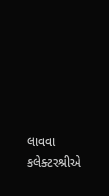લાવવા કલેક્ટરશ્રીએ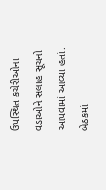ઉપસ્થિત કચેરીઓના વડાઓને સલાહ સૂચનો આપવામાં આવ્યા હતાં.
બેઠકમાં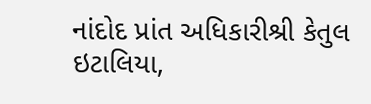નાંદોદ પ્રાંત અધિકારીશ્રી કેતુલ ઇટાલિયા,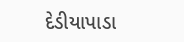દેડીયાપાડા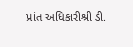પ્રાંત અધિકારીશ્રી ડી.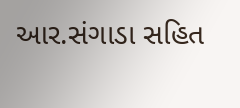આર.સંગાડા સહિત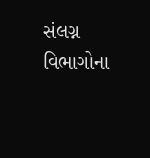સંલગ્ન વિભાગોના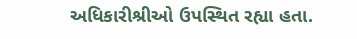અધિકારીશ્રીઓ ઉપસ્થિત રહ્યા હતા.